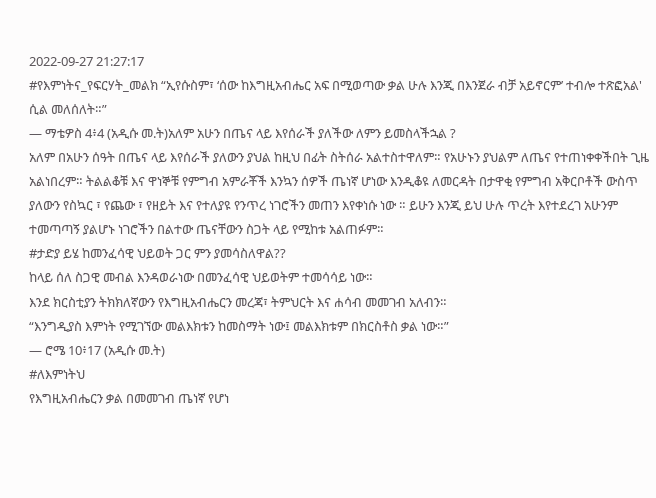2022-09-27 21:27:17
#የእምነትና_የፍርሃት_መልክ “ኢየሱስም፣ ‘ሰው ከእግዚአብሔር አፍ በሚወጣው ቃል ሁሉ እንጂ በእንጀራ ብቻ አይኖርም’ ተብሎ ተጽፎአል' ሲል መለሰለት።”
— ማቴዎስ 4፥4 (አዲሱ መ.ት)አለም አሁን በጤና ላይ እየሰራች ያለችው ለምን ይመስላችኋል ?
አለም በአሁን ሰዓት በጤና ላይ እየሰራች ያለውን ያህል ከዚህ በፊት ስትሰራ አልተስተዋለም። የአሁኑን ያህልም ለጤና የተጠነቀቀችበት ጊዜ አልነበረም። ትልልቆቹ እና ዋነኞቹ የምግብ አምራቾች እንኳን ሰዎች ጤነኛ ሆነው እንዲቆዩ ለመርዳት በታዋቂ የምግብ አቅርቦቶች ውስጥ ያለውን የስኳር ፣ የጨው ፣ የዘይት እና የተለያዩ የንጥረ ነገሮችን መጠን እየቀነሱ ነው ። ይሁን እንጂ ይህ ሁሉ ጥረት እየተደረገ አሁንም ተመጣጣኝ ያልሆኑ ነገሮችን በልተው ጤናቸውን ስጋት ላይ የሚከቱ አልጠፉም።
#ታድያ ይሄ ከመንፈሳዊ ህይወት ጋር ምን ያመሳስለዋል??
ከላይ ሰለ ስጋዊ መብል እንዳወራነው በመንፈሳዊ ህይወትም ተመሳሳይ ነው።
እንደ ክርስቲያን ትክክለኛውን የእግዚአብሔርን መረጃ፣ ትምህርት እና ሐሳብ መመገብ አለብን።
“እንግዲያስ እምነት የሚገኘው መልእክቱን ከመስማት ነው፤ መልእክቱም በክርስቶስ ቃል ነው።”
— ሮሜ 10፥17 (አዲሱ መ.ት)
#ለእምነትህ
የእግዚአብሔርን ቃል በመመገብ ጤነኛ የሆነ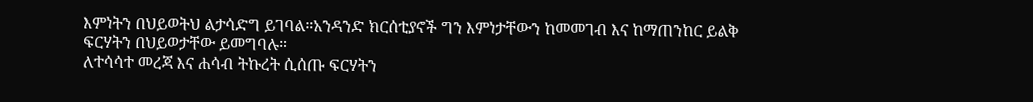እምነትን በህይወትህ ልታሳድግ ይገባል።አንዳንድ ክርሰቲያኖች ግን እምነታቸውን ከመመገብ እና ከማጠንከር ይልቅ ፍርሃትን በህይወታቸው ይመግባሉ።
ለተሳሳተ መረጃ እና ሐሳብ ትኩረት ሲሰጡ ፍርሃትን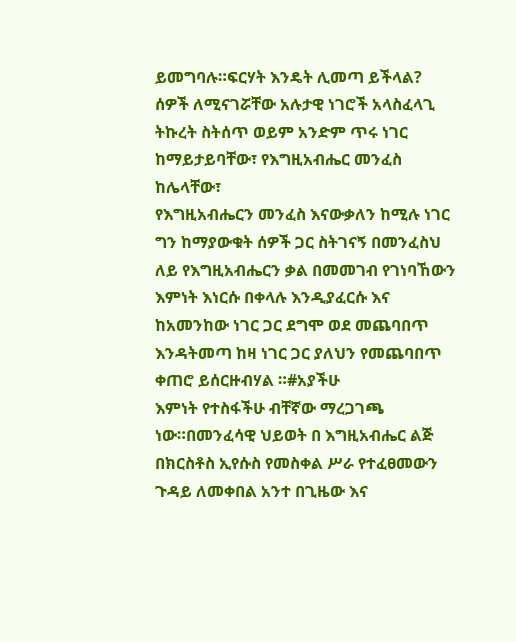ይመግባሉ።ፍርሃት እንዴት ሊመጣ ይችላል?
ሰዎች ለሚናገሯቸው አሉታዊ ነገሮች አላስፈላጊ ትኩረት ስትሰጥ ወይም አንድም ጥሩ ነገር ከማይታይባቸው፣ የእግዚአብሔር መንፈስ ከሌላቸው፣
የእግዚአብሔርን መንፈስ እናውቃለን ከሚሉ ነገር ግን ከማያውቁት ሰዎች ጋር ስትገናኝ በመንፈስህ ለይ የእግዚአብሔርን ቃል በመመገብ የገነባኸውን እምነት እነርሱ በቀላሉ እንዲያፈርሱ እና ከአመንከው ነገር ጋር ደግሞ ወደ መጨባበጥ እንዳትመጣ ከዛ ነገር ጋር ያለህን የመጨባበጥ ቀጠሮ ይሰርዙብሃል ።#አያችሁ
እምነት የተስፋችሁ ብቸኛው ማረጋገጫ ነው።በመንፈሳዊ ህይወት በ እግዚአብሔር ልጅ በክርስቶስ ኢየሱስ የመስቀል ሥራ የተፈፀመውን ጉዳይ ለመቀበል አንተ በጊዜው እና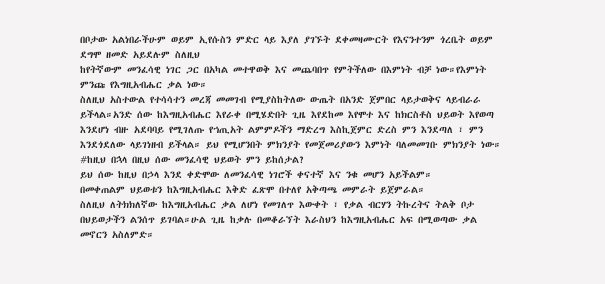በቦታው አልነበራችሁም ወይም ኢየሱስን ምድር ላይ እያለ ያገኙት ደቀመዛሙርት የእናንተንም ጎረቤት ወይም ደግሞ ዘመድ አይደሉም ስለዚህ
ከየትኛውም መንፈሳዊ ነገር ጋር በአካል መተዋወቅ እና መጨባበጥ የምትችለው በእምነት ብቻ ነው።የእምነት ምንጩ የእግዚአብሔር ቃል ነው።
ስለዚህ አስተውል የተሳሳተን መረጃ መመገብ የሚያስከትለው ውጤት በአንድ ጀምበር ላይታወቅና ላይብራራ ይችላል።አንድ ሰው ከእግዚአብሔር እየራቀ በሚሄድበት ጊዜ እየደከመ እየሞተ እና ከክርስቶስ ህይወት እየወጣ እንደሆነ ብዙ አደባባይ የሚገለጡ የኀጢአት ልምምዶችን ማድረግ እስኪጀምር ድረስ ምን እንደጣለ ፣ ምን እንደጎደለው ላይገነዘብ ይችላል። ይህ የሚሆንበት ምክንያት የመጀመሪያውን እምነት ባለመመገቡ ምክንያት ነው።
#ከዚህ በኋላ በዚህ ሰው መንፈሳዊ ህይወት ምን ይከሰታል?
ይህ ሰው ከዚህ በኃላ እንደ ቀድሞው ለመንፈሳዊ ነገሮች ቀናተኛ እና ንቁ መሆን አይችልም።
በመቀጠልም ህይወቱን ከእግዚአብሔር እቅድ ፈጽሞ በተለየ አቅጣጫ መምራት ይጀምራል።
ስለዚህ ለትክክለኛው ከእግዚአብሔር ቃል ለሆነ የመገለጥ እውቀት ፣ የቃል ብርሃን ትኩረትና ትልቅ ቦታ በህይወታችን ልንሰጥ ይገባል።ሁል ጊዜ ከቃሉ በመቆራኘት እራስህን ከእግዚአብሔር አፍ በሚወጣው ቃል መኖርን አስለምድ።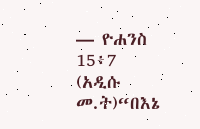— ዮሐንስ 15፥7 (አዲሱ መ.ት)“በእኔ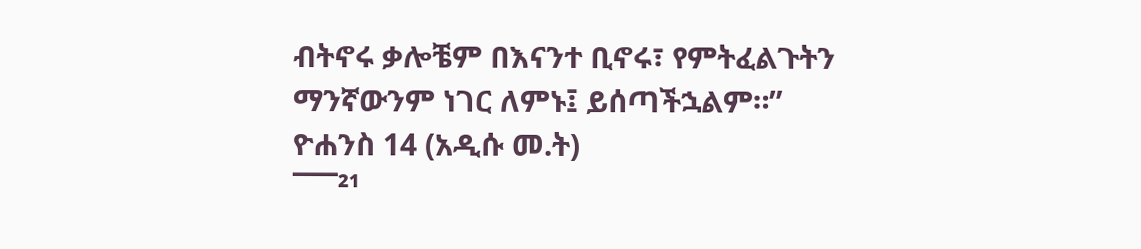ብትኖሩ ቃሎቼም በእናንተ ቢኖሩ፣ የምትፈልጉትን ማንኛውንም ነገር ለምኑ፤ ይሰጣችኋልም።”
ዮሐንስ 14 (አዲሱ መ.ት)
¯¯¯²¹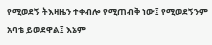የሚወደኝ ትእዛዜን ተቀብሎ የሚጠብቅ ነው፤ የሚወደኝንም አባቴ ይወደዋል፤ እኔም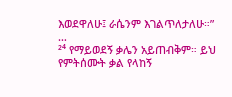እወደዋለሁ፤ ራሴንም እገልጥለታለሁ።”
…
²⁴ የማይወደኝ ቃሌን አይጠብቅም። ይህ የምትሰሙት ቃል የላከኝ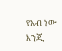የአብ ነው እንጂ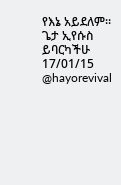የእኔ አይደለም።
ጌታ ኢየሱስ ይባርካችሁ
17/01/15
@hayorevival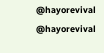@hayorevival
@hayorevival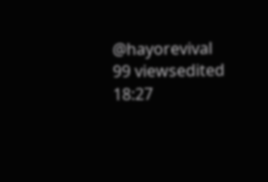@hayorevival
99 viewsedited 18:27